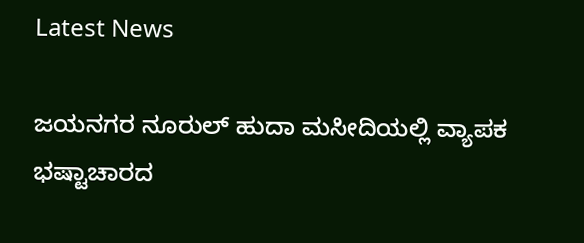Latest News

ಜಯನಗರ ನೂರುಲ್ ಹುದಾ ಮಸೀದಿಯಲ್ಲಿ ವ್ಯಾಪಕ ಭಷ್ಟಾಚಾರದ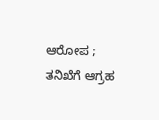ಆರೋಪ ; ತನಿಖೆಗೆ ಆಗ್ರಹ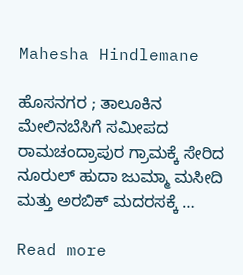Mahesha Hindlemane

ಹೊಸನಗರ ; ತಾಲೂಕಿನ ಮೇಲಿನಬೆಸಿಗೆ ಸಮೀಪದ ರಾಮಚಂದ್ರಾಪುರ ಗ್ರಾಮಕ್ಕೆ ಸೇರಿದ ನೂರುಲ್ ಹುದಾ ಜುಮ್ಮಾ ಮಸೀದಿ ಮತ್ತು ಅರಬಿಕ್ ಮದರಸಕ್ಕೆ …

Read more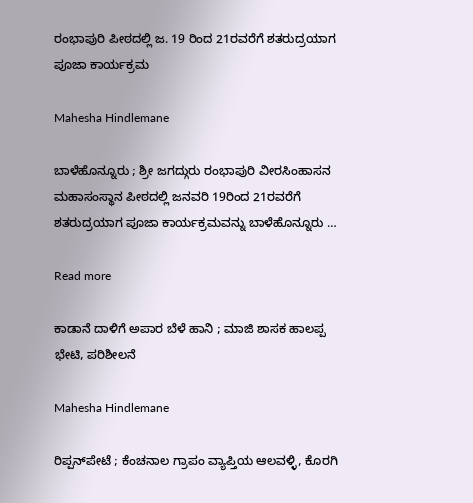ರಂಭಾಪುರಿ ಪೀಠದಲ್ಲಿ ಜ. 19 ರಿಂದ 21ರವರೆಗೆ ಶತರುದ್ರಯಾಗ ಪೂಜಾ ಕಾರ್ಯಕ್ರಮ

Mahesha Hindlemane

ಬಾಳೆಹೊನ್ನೂರು ; ಶ್ರೀ ಜಗದ್ಗುರು ರಂಭಾಪುರಿ ವೀರಸಿಂಹಾಸನ ಮಹಾಸಂಸ್ಥಾನ ಪೀಠದಲ್ಲಿ ಜನವರಿ 19ರಿಂದ 21ರವರೆಗೆ ಶತರುದ್ರಯಾಗ ಪೂಜಾ ಕಾರ್ಯಕ್ರಮವನ್ನು ಬಾಳೆಹೊನ್ನೂರು …

Read more

ಕಾಡಾನೆ ದಾಳಿಗೆ ಅಪಾರ ಬೆಳೆ ಹಾನಿ ; ಮಾಜಿ ಶಾಸಕ ಹಾಲಪ್ಪ ಭೇಟಿ, ಪರಿಶೀಲನೆ

Mahesha Hindlemane

ರಿಪ್ಪನ್‌ಪೇಟೆ ; ಕೆಂಚನಾಲ ಗ್ರಾಪಂ ವ್ಯಾಪ್ತಿಯ ಆಲವಳ್ಳಿ, ಕೊರಗಿ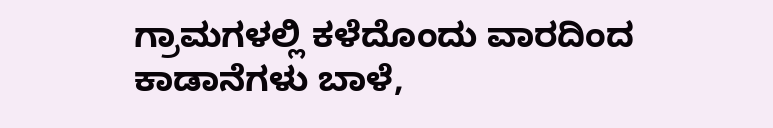ಗ್ರಾಮಗಳಲ್ಲಿ ಕಳೆದೊಂದು ವಾರದಿಂದ ಕಾಡಾನೆಗಳು ಬಾಳೆ,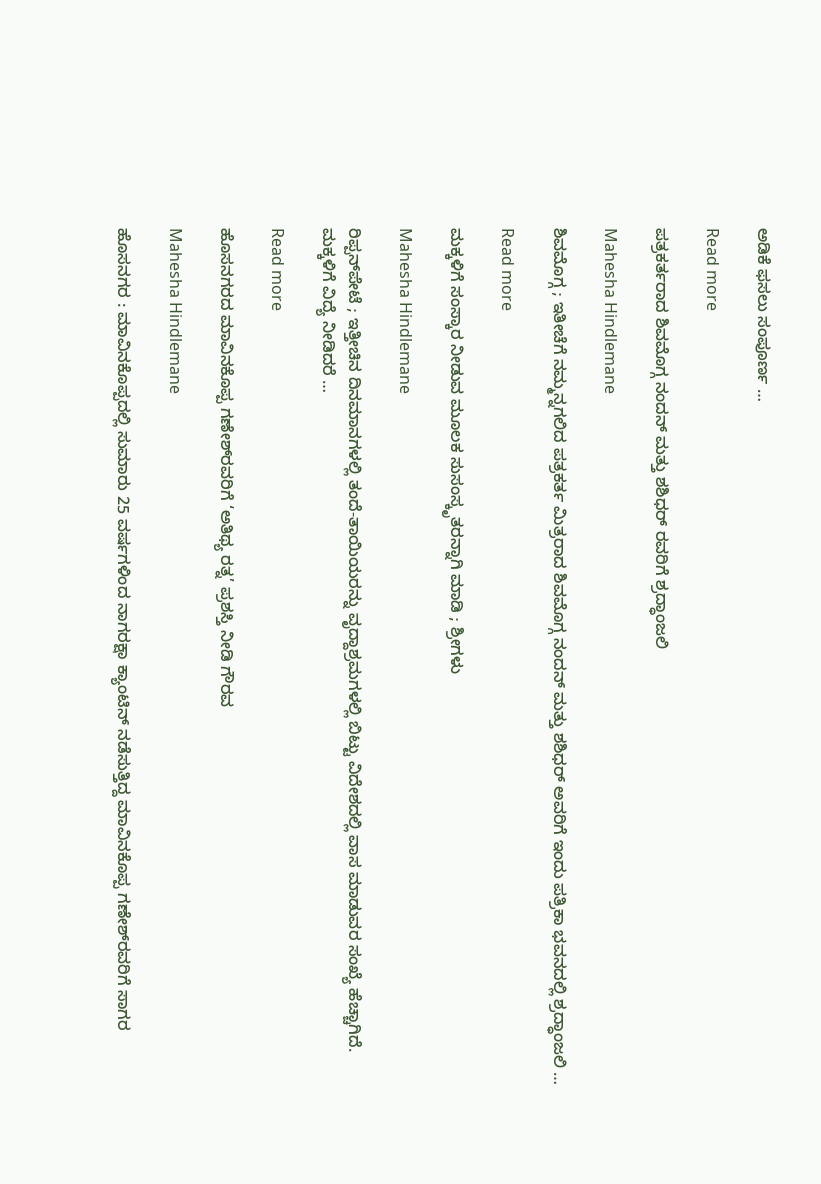ಅಡಿಕೆ ಫಸಲು ಸಂಪೂರ್ಣ …

Read more

ಪತ್ರಕರ್ತರಾದ ಶಿವಮೊಗ್ಗ ನಂದನ್ ಮತ್ತು ಶಶಿಧರ್ ರವರಿಗೆ ಶ್ರದ್ಧಾಂಜಲಿ

Mahesha Hindlemane

ಶಿವಮೊಗ್ಗ ; ಇತೀಚೆಗೆ ನಮ್ಮನ್ನಗಲಿದ ಪತ್ರಕರ್ತ ಮಿತ್ರರಾದ ಶಿವಮೊಗ್ಗ ನಂದನ್ ಮತ್ತು ಶಶಿಧರ್ ಅವರಿಗೆ ಇಂದು ಪತ್ರಿಕಾ ಭವನದಲ್ಲಿ ಶ್ರದ್ಧಾಂಜಲಿ …

Read more

ಮಕ್ಕಳಿಗೆ ಸಂಸ್ಕಾರ ನೀಡುವ ಮೂಲಕ ಸುಸಂಸ್ಕೃತರನ್ನಾಗಿ ಮಾಡಿ ; ಶ್ರೀಗಳು

Mahesha Hindlemane

ರಿಪ್ಪನ್‌ಪೇಟೆ ; ಇತ್ತೀಚಿನ ದಿನಮಾನಗಳಲ್ಲಿ ತಂದೆ-ತಾಯಿಯರನ್ನು ವೃದ್ದಾಶ್ರಮಗಳಲ್ಲಿ ಬಿಟ್ಟು ವಿದೇಶದಲ್ಲಿ ವಾಸ ಮಾಡುವರ ಸಂಖ್ಯೆ ಹೆಚ್ಚಾಗಿದೆ. ಮಕ್ಕಳಿಗೆ ವಿದ್ಯೆ ನೀಡಿದರೆ …

Read more

ಹೊಸನಗರದ ಮಾವಿನಕೊಪ್ಪ ಗಣೇಶ್‌ರವರಿಗೆ ‘ಅತಿಥ್ಯ ರತ್ನ’ ಪ್ರಶಸ್ತಿ ನೀಡಿ ಗೌರವ

Mahesha Hindlemane

ಹೊಸನಗರ : ಮಾವಿನಕೊಪ್ಪದಲ್ಲಿ ಸುಮಾರು 25 ವರ್ಷಗಳಿಂದ ನಾಗರಕ್ಷಾ ಕ್ಯಾಂಟಿನ್ ನಡೆಸುತ್ತಿದ್ದ ಮಾವಿನಕೊಪ್ಪ ಗಣೇಶ್‌ರವರಿಗೆ ಸಾಗರ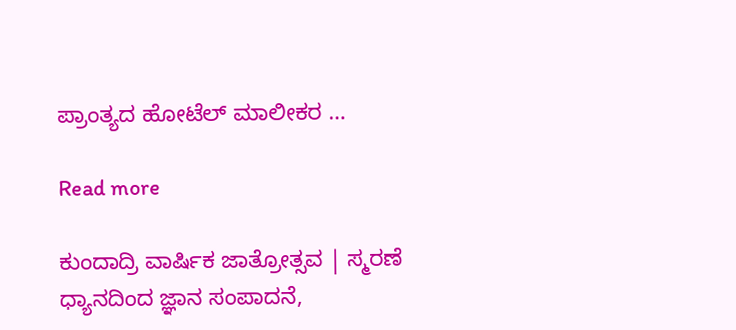ಪ್ರಾಂತ್ಯದ ಹೋಟೆಲ್ ಮಾಲೀಕರ …

Read more

ಕುಂದಾದ್ರಿ ವಾರ್ಷಿಕ ಜಾತ್ರೋತ್ಸವ | ಸ್ಮರಣೆ ಧ್ಯಾನದಿಂದ ಜ್ಞಾನ ಸಂಪಾದನೆ,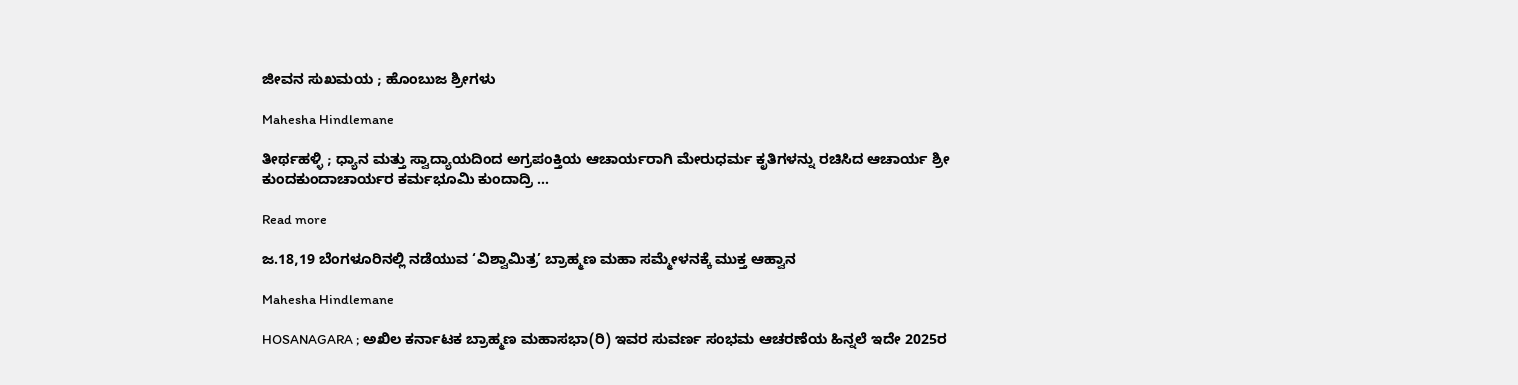ಜೀವನ ಸುಖಮಯ ; ಹೊಂಬುಜ ಶ್ರೀಗಳು

Mahesha Hindlemane

ತೀರ್ಥಹಳ್ಳಿ ; ಧ್ಯಾನ ಮತ್ತು ಸ್ವಾದ್ಯಾಯದಿಂದ ಅಗ್ರಪಂಕ್ತಿಯ ಆಚಾರ್ಯರಾಗಿ ಮೇರುಧರ್ಮ ಕೃತಿಗಳನ್ನು ರಚಿಸಿದ ಆಚಾರ್ಯ ಶ್ರೀ ಕುಂದಕುಂದಾಚಾರ್ಯರ ಕರ್ಮಭೂಮಿ ಕುಂದಾದ್ರಿ …

Read more

ಜ.18,19 ಬೆಂಗಳೂರಿನಲ್ಲಿ ನಡೆಯುವ ‘ವಿಶ್ವಾಮಿತ್ರ’ ಬ್ರಾಹ್ಮಣ ಮಹಾ ಸಮ್ಮೇಳನಕ್ಕೆ ಮುಕ್ತ ಆಹ್ವಾನ

Mahesha Hindlemane

HOSANAGARA ; ಅಖಿಲ ಕರ್ನಾಟಕ ಬ್ರಾಹ್ಮಣ ಮಹಾಸಭಾ(ರಿ) ಇವರ ಸುವರ್ಣ ಸಂಭಮ ಆಚರಣೆಯ ಹಿನ್ನಲೆ ಇದೇ 2025ರ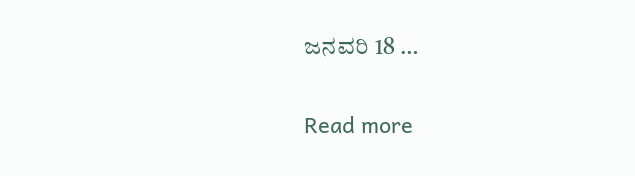ಜನವರಿ 18 …

Read more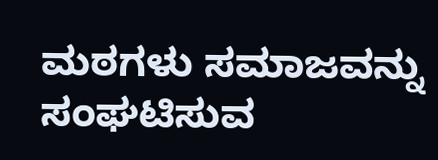ಮಠಗಳು ಸಮಾಜವನ್ನು ಸಂಘಟಿಸುವ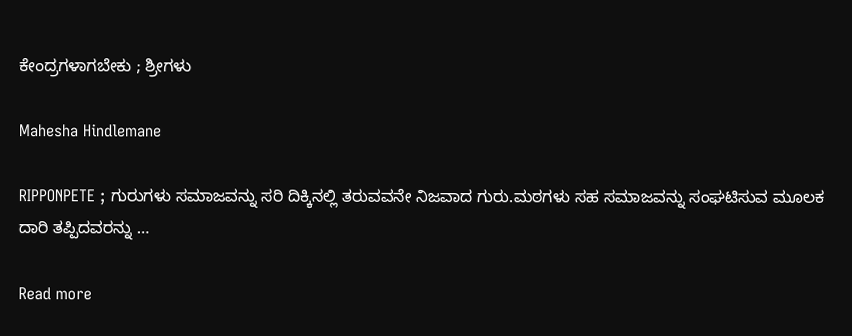ಕೇಂದ್ರಗಳಾಗಬೇಕು ; ಶ್ರೀಗಳು

Mahesha Hindlemane

RIPPONPETE ; ಗುರುಗಳು ಸಮಾಜವನ್ನು ಸರಿ ದಿಕ್ಕಿನಲ್ಲಿ ತರುವವನೇ ನಿಜವಾದ ಗುರು.ಮಠಗಳು ಸಹ ಸಮಾಜವನ್ನು ಸಂಘಟಿಸುವ ಮೂಲಕ ದಾರಿ ತಪ್ಪಿದವರನ್ನು …

Read more